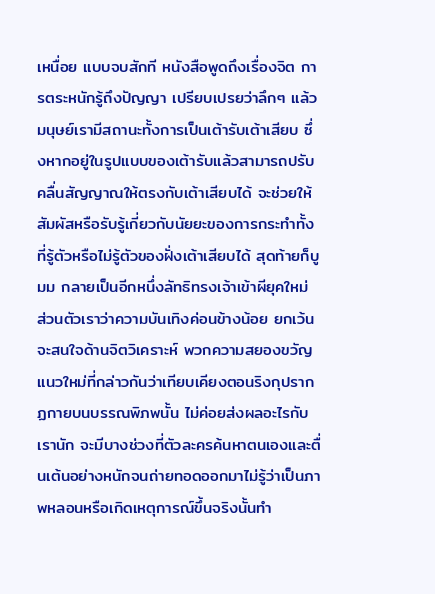เหนื่อย แบบจบสักที หนังสือพูดถึงเรื่องจิต การตระหนักรู้ถึงปัญญา เปรียบเปรยว่าลึกๆ แล้วมนุษย์เรามีสถานะทั้งการเป็นเต้ารับเต้าเสียบ ซึ่งหากอยู่ในรูปแบบของเต้ารับแล้วสามารถปรับคลื่นสัญญาณให้ตรงกับเต้าเสียบได้ จะช่วยให้สัมผัสหรือรับรู้เกี่ยวกับนัยยะของการกระทำทั้งที่รู้ตัวหรือไม่รู้ตัวของฝั่งเต้าเสียบได้ สุดท้ายก็บูมม กลายเป็นอีกหนึ่งลัทธิทรงเจ้าเข้าผียุคใหม่
ส่วนตัวเราว่าความบันเทิงค่อนข้างน้อย ยกเว้นจะสนใจด้านจิตวิเคราะห์ พวกความสยองขวัญแนวใหม่ที่กล่าวกันว่าเทียบเคียงตอนริงกุปรากฏกายบนบรรณพิภพนั้น ไม่ค่อยส่งผลอะไรกับเรานัก จะมีบางช่วงที่ตัวละครค้นหาตนเองและตื่นเต้นอย่างหนักจนถ่ายทอดออกมาไม่รู้ว่าเป็นภาพหลอนหรือเกิดเหตุการณ์ขึ้นจริงนั้นทำ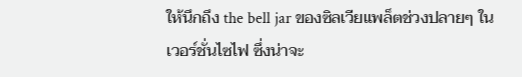ให้นึกถึง the bell jar ของซิลเวียแพล็ตช่วงปลายๆ ในเวอร์ชั่นไซไฟ ซึ่งน่าจะ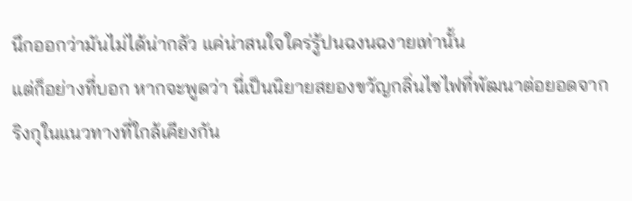นึกออกว่ามันไม่ได้น่ากลัว แค่น่าสนใจใคร่รู้ปนฉงนฉงายเท่านั้น
แต่ก็อย่างที่บอก หากจะพูดว่า นี่เป็นนิยายสยองขวัญกลิ่นไซไฟที่พัฒนาต่อยอดจากริงกุในแนวทางที่ใกล้เคียงกัน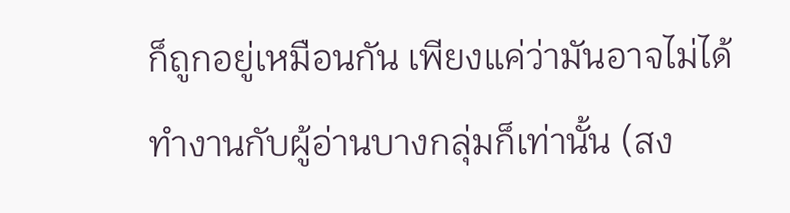ก็ถูกอยู่เหมือนกัน เพียงแค่ว่ามันอาจไม่ได้ทำงานกับผู้อ่านบางกลุ่มก็เท่านั้น (สง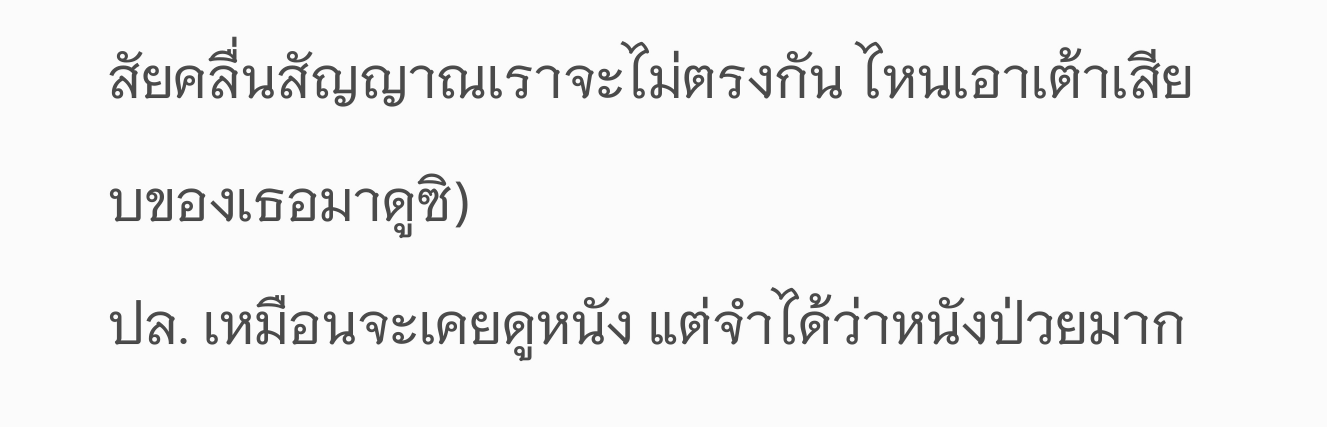สัยคลื่นสัญญาณเราจะไม่ตรงกัน ไหนเอาเต้าเสียบของเธอมาดูซิ)
ปล. เหมือนจะเคยดูหนัง แต่จำได้ว่าหนังป่วยมาก